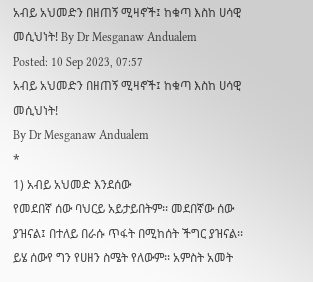አብይ አህመድን በዘጠኝ ሚዛኖች፤ ከቁጣ እስከ ሀሳዊ መሲህነት! By Dr Mesganaw Andualem
Posted: 10 Sep 2023, 07:57
አብይ አህመድን በዘጠኝ ሚዛኖች፤ ከቁጣ እስከ ሀሳዊ መሲህነት!
By Dr Mesganaw Andualem
*
1) አብይ አህመድ እንደሰው
የመደበኛ ሰው ባህርይ አይታይበትም፡፡ መደበኛው ሰው ያዝናል፤ በተለይ በራሱ ጥፋት በሚከሰት ችግር ያዝናል፡፡ ይሄ ሰውየ ግን የሀዘን ስሜት የለውም፡፡ አምስት አመት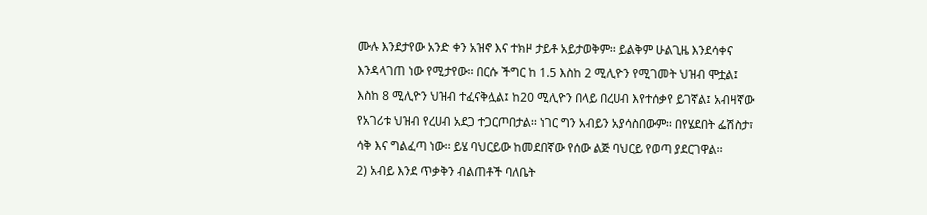ሙሉ እንደታየው አንድ ቀን አዝኖ እና ተክዞ ታይቶ አይታወቅም፡፡ ይልቅም ሁልጊዜ እንደሳቀና እንዳላገጠ ነው የሚታየው፡፡ በርሱ ችግር ከ 1.5 እስከ 2 ሚሊዮን የሚገመት ህዝብ ሞቷል፤ እስከ 8 ሚሊዮን ህዝብ ተፈናቅሏል፤ ከ20 ሚሊዮን በላይ በረሀብ እየተሰቃየ ይገኛል፤ አብዛኛው የአገሪቱ ህዝብ የረሀብ አደጋ ተጋርጦበታል፡፡ ነገር ግን አብይን አያሳስበውም፡፡ በየሄደበት ፌሽስታ፣ ሳቅ እና ግልፈጣ ነው፡፡ ይሄ ባህርይው ከመደበኛው የሰው ልጅ ባህርይ የወጣ ያደርገዋል፡፡
2) አብይ እንደ ጥቃቅን ብልጠቶች ባለቤት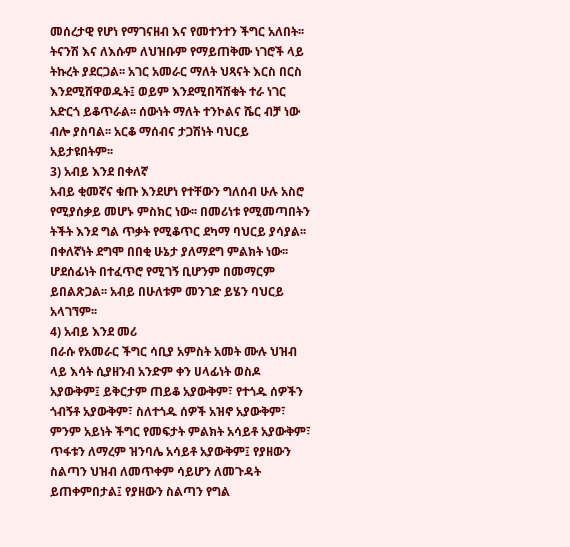መሰረታዊ የሆነ የማገናዘብ እና የመተንተን ችግር አለበት፡፡ ትናንሽ እና ለእሱም ለህዝቡም የማይጠቅሙ ነገሮች ላይ ትኩረት ያደርጋል፡፡ አገር አመራር ማለት ህጻናት እርስ በርስ እንደሚሸዋወዱት፤ ወይም እንደሚበሻሸቁት ተራ ነገር አድርጎ ይቆጥራል፡፡ ሰውነት ማለት ተንኮልና ሼር ብቻ ነው ብሎ ያስባል፡፡ አርቆ ማሰብና ታጋሽነት ባህርይ አይታዩበትም፡፡
3) አብይ እንደ በቀለኛ
አብይ ቂመኛና ቁጡ እንደሆነ የተቸውን ግለሰብ ሁሉ አስሮ የሚያሰቃይ መሆኑ ምስክር ነው፡፡ በመሪነቱ የሚመጣበትን ትችት እንደ ግል ጥቃት የሚቆጥር ደካማ ባህርይ ያሳያል፡፡ በቀለኛነት ደግሞ በበቂ ሁኔታ ያለማደግ ምልክት ነው፡፡ ሆደሰፊነት በተፈጥሮ የሚገኝ ቢሆንም በመማርም ይበልጽጋል፡፡ አብይ በሁለቱም መንገድ ይሄን ባህርይ አላገኘም፡፡
4) አብይ እንደ መሪ
በራሱ የአመራር ችግር ሳቢያ አምስት አመት ሙሉ ህዝብ ላይ እሳት ሲያዘንብ አንድም ቀን ሀላፊነት ወስዶ አያውቅም፤ ይቅርታም ጠይቆ አያውቅም፣ የተጎዱ ሰዎችን ጎብኝቶ አያውቅም፣ ስለተጎዱ ሰዎች አዝኖ አያውቅም፣ ምንም አይነት ችግር የመፍታት ምልክት አሳይቶ አያውቅም፣ ጥፋቱን ለማረም ዝንባሌ አሳይቶ አያውቅም፤ የያዘውን ስልጣን ህዝብ ለመጥቀም ሳይሆን ለመጉዳት ይጠቀምበታል፤ የያዘውን ስልጣን የግል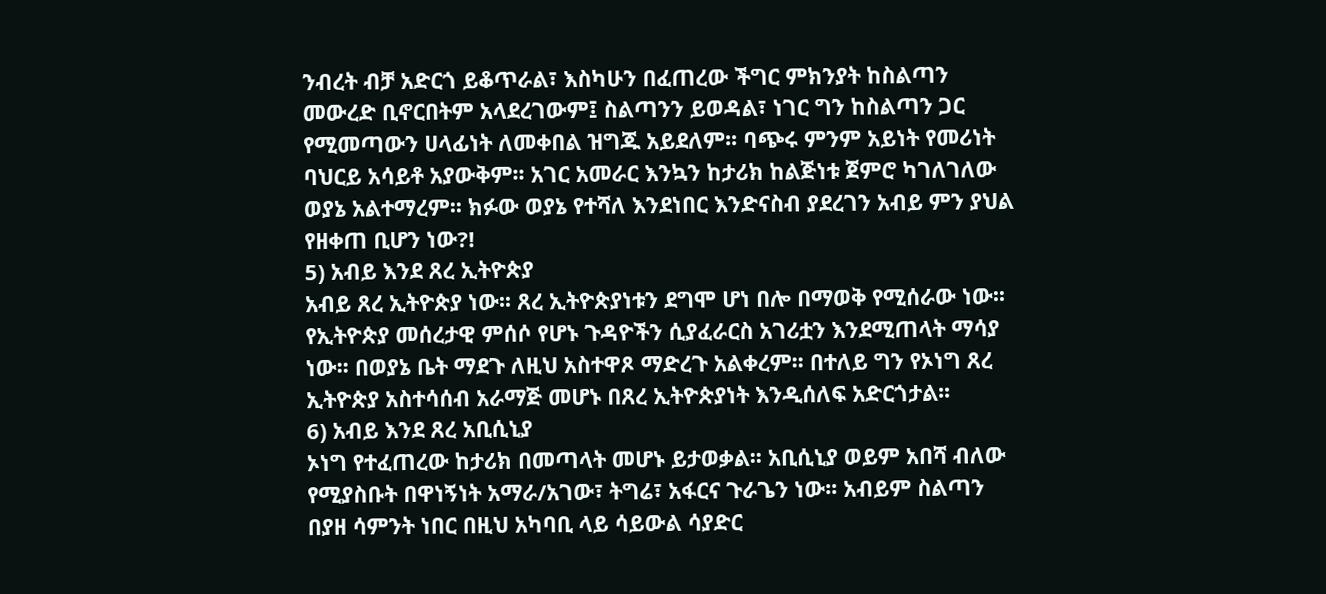ንብረት ብቻ አድርጎ ይቆጥራል፣ እስካሁን በፈጠረው ችግር ምክንያት ከስልጣን መውረድ ቢኖርበትም አላደረገውም፤ ስልጣንን ይወዳል፣ ነገር ግን ከስልጣን ጋር የሚመጣውን ሀላፊነት ለመቀበል ዝግጁ አይደለም፡፡ ባጭሩ ምንም አይነት የመሪነት ባህርይ አሳይቶ አያውቅም፡፡ አገር አመራር እንኳን ከታሪክ ከልጅነቱ ጀምሮ ካገለገለው ወያኔ አልተማረም፡፡ ክፉው ወያኔ የተሻለ እንደነበር እንድናስብ ያደረገን አብይ ምን ያህል የዘቀጠ ቢሆን ነው?!
5) አብይ እንደ ጸረ ኢትዮጵያ
አብይ ጸረ ኢትዮጵያ ነው፡፡ ጸረ ኢትዮጵያነቱን ደግሞ ሆነ በሎ በማወቅ የሚሰራው ነው፡፡ የኢትዮጵያ መሰረታዊ ምሰሶ የሆኑ ጉዳዮችን ሲያፈራርስ አገሪቷን እንደሚጠላት ማሳያ ነው፡፡ በወያኔ ቤት ማደጉ ለዚህ አስተዋጾ ማድረጉ አልቀረም፡፡ በተለይ ግን የኦነግ ጸረ ኢትዮጵያ አስተሳሰብ አራማጅ መሆኑ በጸረ ኢትዮጵያነት እንዲሰለፍ አድርጎታል፡፡
6) አብይ እንደ ጸረ አቢሲኒያ
ኦነግ የተፈጠረው ከታሪክ በመጣላት መሆኑ ይታወቃል፡፡ አቢሲኒያ ወይም አበሻ ብለው የሚያስቡት በዋነኝነት አማራ/አገው፣ ትግሬ፣ አፋርና ጉራጌን ነው፡፡ አብይም ስልጣን በያዘ ሳምንት ነበር በዚህ አካባቢ ላይ ሳይውል ሳያድር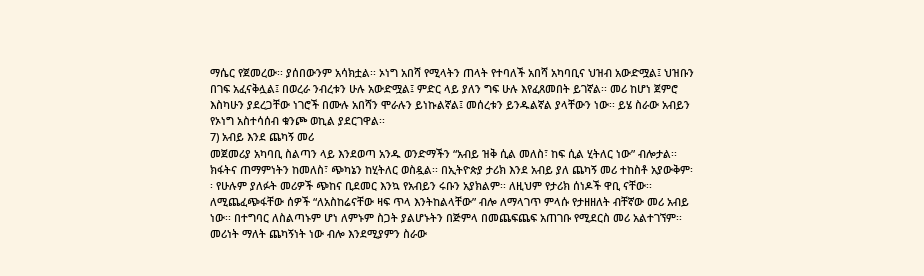ማሴር የጀመረው፡፡ ያሰበውንም አሳክቷል፡፡ ኦነግ አበሻ የሚላትን ጠላት የተባለች አበሻ አካባቢና ህዝብ አውድሟል፤ ህዝቡን በገፍ አፈናቅሏል፤ በወረራ ንብረቱን ሁሉ አውድሟል፤ ምድር ላይ ያለን ግፍ ሁሉ እየፈጸመበት ይገኛል፡፡ መሪ ከሆነ ጀምሮ እስካሁን ያደረጋቸው ነገሮች በሙሉ አበሻን ሞራሉን ይነኩልኛል፤ መሰረቱን ይንዱልኛል ያላቸውን ነው፡፡ ይሄ ስራው አብይን የኦነግ አስተሳሰብ ቁንጮ ወኪል ያደርገዋል፡፡
7) አብይ እንደ ጨካኝ መሪ
መጀመሪያ አካባቢ ስልጣን ላይ እንደወጣ አንዱ ወንድማችን “አብይ ዝቅ ሲል መለስ፣ ከፍ ሲል ሂትለር ነው” ብሎታል፡፡ ክፋትና ጠማምነትን ከመለስ፣ ጭካኔን ከሂትለር ወስዷል፡፡ በኢትዮጵያ ታሪክ እንደ አብይ ያለ ጨካኝ መሪ ተከስቶ አያውቅም፡፡ የሁሉም ያለፉት መሪዎች ጭከና ቢደመር እንኳ የአብይን ሩቡን አያክልም፡፡ ለዚህም የታሪክ ሰነዶች ዋቢ ናቸው፡፡ ለሚጨፈጭፋቸው ሰዎች “ለአስከሬናቸው ዛፍ ጥላ እንትከልላቸው” ብሎ ለማላገጥ ምላሱ የታዘዘለት ብቸኛው መሪ አብይ ነው፡፡ በተግባር ለስልጣኑም ሆነ ለምኑም ስጋት ያልሆኑትን በጅምላ በመጨፍጨፍ አጠገቡ የሚደርስ መሪ አልተገኘም፡፡ መሪነት ማለት ጨካኝነት ነው ብሎ እንደሚያምን ስራው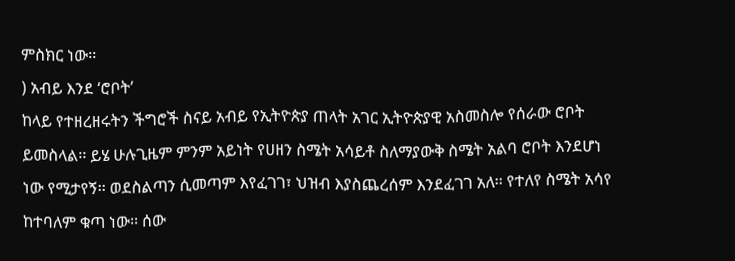ምስክር ነው፡፡
) አብይ እንደ ‘ሮቦት’
ከላይ የተዘረዘሩትን ችግሮች ስናይ አብይ የኢትዮጵያ ጠላት አገር ኢትዮጵያዊ አስመስሎ የሰራው ሮቦት ይመስላል፡፡ ይሄ ሁሉጊዜም ምንም አይነት የሀዘን ስሜት አሳይቶ ስለማያውቅ ስሜት አልባ ሮቦት እንደሆነ ነው የሚታየኝ፡፡ ወደስልጣን ሲመጣም እየፈገገ፣ ህዝብ እያስጨረሰም እንደፈገገ አለ፡፡ የተለየ ስሜት አሳየ ከተባለም ቁጣ ነው፡፡ ሰው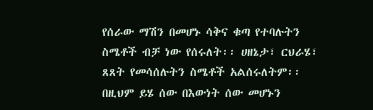የሰራው ማሽን በመሆኑ ሳቅና ቁጣ የተባሉትን ስሜቶች ብቻ ነው የሰሩለት፡፡ ሀዘኔታ፣ ርህራሄ፣ ጸጸት የመሳሰሉትን ስሜቶች አልሰሩለትም፡፡ በዚህም ይሄ ሰው በእውነት ሰው መሆኑን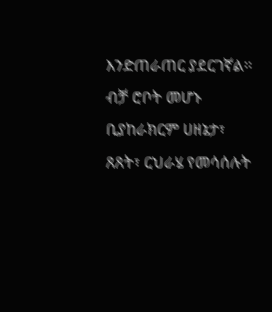እንድጠራጠር ያደርገኛል፡፡ ብቻ ሮቦት መሆኑ ቢያከራክርም ሀዘኔታ፣ ጸጸት፣ ርህራሄ የመሳሰሉት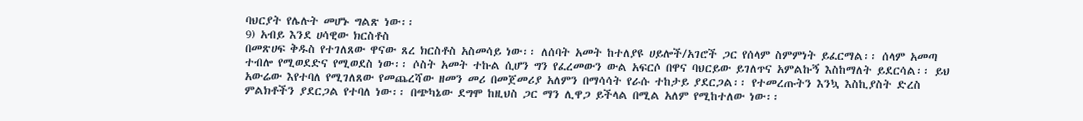ባህርያት የሌሉት መሆኑ ግልጽ ነው፡፡
9) አብይ እንደ ሀሳዊው ክርስቶስ
በመጽሀፍ ቅዱስ የተገለጸው ዋናው ጸረ ክርስቶስ አስመሳይ ነው፡፡ ለሰባት አመት ከተለያዩ ሀይሎች/አገሮች ጋር የሰላም ስምምነት ይፈርማል፡፡ ሰላም አመጣ ተብሎ የሚወደድና የሚወደስ ነው፡፡ ሶስት አመት ተኩል ሲሆን ግን የፈረመውን ውል አፍርሶ በዋና ባህርይው ይገለጥና አምልኩኝ እስከማለት ይደርሳል፡፡ ይህ አውሬው እየተባለ የሚገለጸው የመጨረሻው ዘመን መሪ በመጀመሪያ አለምን በማሳሳት የራሱ ተከታይ ያደርጋል፡፡ የተመረጡትን እንኳ እስኪያስት ድረስ ምልክቶችን ያደርጋል የተባለ ነው፡፡ በጭካኔው ደግሞ ከዚህስ ጋር ማን ሊዋጋ ይችላል በሚል አለም የሚከተለው ነው፡፡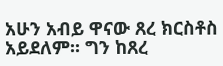አሁን አብይ ዋናው ጸረ ክርስቶስ አይደለም፡፡ ግን ከጸረ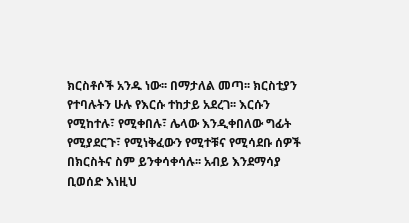ክርስቶሶች አንዱ ነው፡፡ በማታለል መጣ፡፡ ክርስቲያን የተባሉትን ሁሉ የእርሱ ተከታይ አደረገ፡፡ እርሱን የሚከተሉ፣ የሚቀበሉ፣ ሌላው እንዲቀበለው ግፊት የሚያደርጉ፣ የሚነቅፈውን የሚተቹና የሚሳደቡ ሰዎች በክርስትና ስም ይንቀሳቀሳሉ፡፡ አብይ እንደማሳያ ቢወሰድ እነዚህ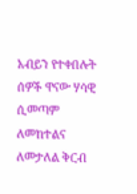አብይን የተቀበሉት ሰዎች ዋናው ሃሳዊ ሲመጣም ለመከተልና ለመታለል ቅርብ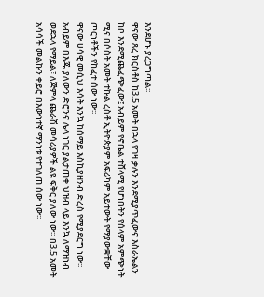እንደሆኑ ያረጋግጣል፡፡
ዋናው ጸረ ክርስቶስ ከ3.5 አመት በኋላ የገዛ ቃሉን እንደሚያጥፈውና እስራኤልን ከቦ እንደሚጨፈጭፈው፤ አብይም የኖቤል ተሸላሚ የሆነበትን የሰላም አምጭነት ሚና በሶስት አመት ተኩል ረስቶ ኢትዮጵያም አፍሪካም አይተውት የማያውቋቸው ጦርነቶችን የከፈተ ሰው ነው፡፡
ዋናው ሀሳዊ መሲህ እሳት እንኳ ከሰማይ እስኪያዘንብ ድረስ የሚያደርግ ነው፡፡ አብይም በእጁ ያለውን ድሮንና ሌላ ነገር ያልታጠቀ ህዝብ ላይ እንኳ ለማዝነብ ወደኋላ የማይል፣ ለጅምላ ጨራሽ መሳሪያዎች ልዩ ፍቅር ያለው ነው፡፡ በ3.5 አመት አሳሳች መልኩን ቀይሮ በእውነተኛ ማንነቱ የተገለጠ ሰው ነው፡፡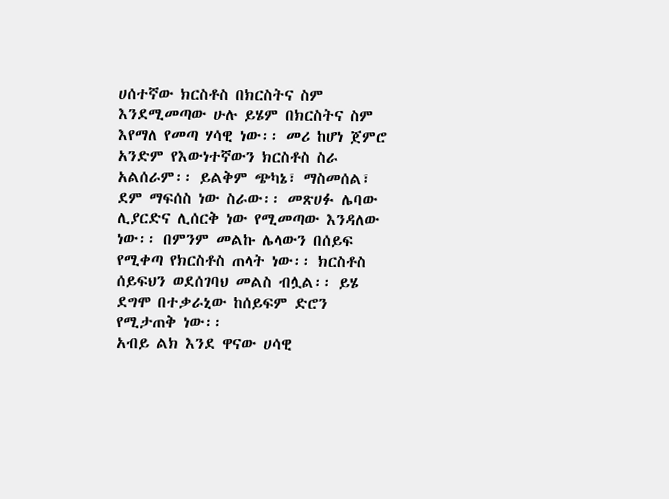ሀሰተኛው ክርስቶስ በክርስትና ስም እንደሚመጣው ሁሉ ይሄም በክርስትና ስም እየማለ የመጣ ሃሳዊ ነው፡፡ መሪ ከሆነ ጀምሮ አንድም የእውነተኛውን ክርስቶስ ስራ አልሰራም፡፡ ይልቅም ጭካኔ፣ ማስመሰል፣ ደም ማፍሰስ ነው ስራው፡፡ መጽሀፉ ሌባው ሊያርድና ሊሰርቅ ነው የሚመጣው እንዳለው ነው፡፡ በምንም መልኩ ሌላውን በሰይፍ የሚቀጣ የክርስቶስ ጠላት ነው፡፡ ክርስቶስ ሰይፍህን ወደሰገባህ መልስ ብሏል፡፡ ይሄ ደግሞ በተቃራኒው ከሰይፍም ድሮን የሚታጠቅ ነው፡፡
አብይ ልክ እንደ ዋናው ሀሳዊ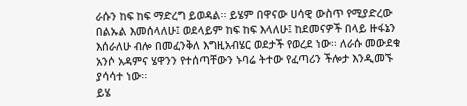ራሱን ከፍ ከፍ ማድረግ ይወዳል፡፡ ይሄም በዋናው ሀሳዊ ውስጥ የሚያድረው በልኡል እመሰላለሁ፤ ወደላይም ከፍ ከፍ እላለሁ፤ ከደመናዎች በላይ ዙፋኔን እሰራለሁ ብሎ በመፈንቅለ እግዚአብሄር ወደታች የወረደ ነው፡፡ ለራሱ መውደቁ አንሶ አዳምና ሄዋንን የተሰጣቸውን ኑባሬ ትተው የፈጣሪን ችሎታ እንዲመኙ ያሳሳተ ነው፡፡
ይሄ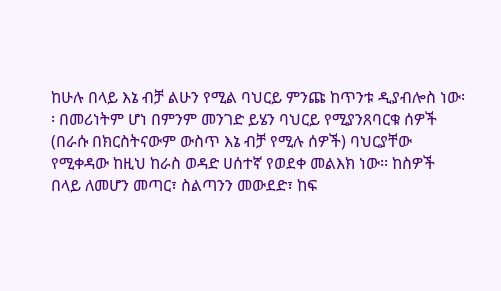ከሁሉ በላይ እኔ ብቻ ልሁን የሚል ባህርይ ምንጩ ከጥንቱ ዲያብሎስ ነው፡፡ በመሪነትም ሆነ በምንም መንገድ ይሄን ባህርይ የሚያንጸባርቁ ሰዎች (በራሱ በክርስትናውም ውስጥ እኔ ብቻ የሚሉ ሰዎች) ባህርያቸው የሚቀዳው ከዚህ ከራስ ወዳድ ሀሰተኛ የወደቀ መልእክ ነው፡፡ ከስዎች በላይ ለመሆን መጣር፣ ስልጣንን መውደድ፣ ከፍ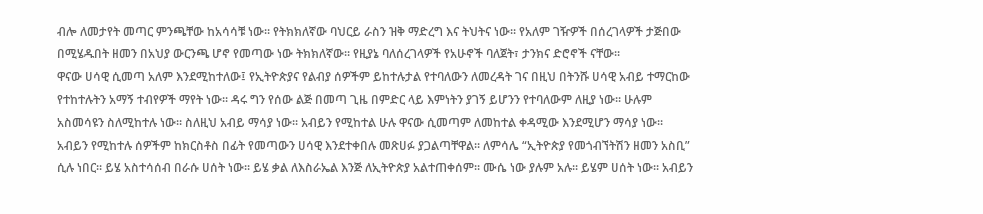ብሎ ለመታየት መጣር ምንጫቸው ከአሳሳቹ ነው፡፡ የትክክለኛው ባህርይ ራስን ዝቅ ማድረግ እና ትህትና ነው፡፡ የአለም ገዥዎች በሰረገላዎች ታጅበው በሚሄዱበት ዘመን በአህያ ውርንጫ ሆኖ የመጣው ነው ትክክለኛው፡፡ የዚያኔ ባለሰረገላዎች የአሁኖች ባለጀት፣ ታንክና ድሮኖች ናቸው፡፡
ዋናው ሀሳዊ ሲመጣ አለም እንደሚከተለው፤ የኢትዮጵያና የልብያ ሰዎችም ይከተሉታል የተባለውን ለመረዳት ገና በዚህ በትንሹ ሀሳዊ አብይ ተማርከው የተከተሉትን አማኝ ተብየዎች ማየት ነው፡፡ ዳሩ ግን የሰው ልጅ በመጣ ጊዜ በምድር ላይ እምነትን ያገኝ ይሆንን የተባለውም ለዚያ ነው፡፡ ሁሉም አስመሳዩን ስለሚከተሉ ነው፡፡ ስለዚህ አብይ ማሳያ ነው፡፡ አብይን የሚከተል ሁሉ ዋናው ሲመጣም ለመከተል ቀዳሚው እንደሚሆን ማሳያ ነው፡፡
አብይን የሚከተሉ ሰዎችም ከክርስቶስ በፊት የመጣውን ሀሳዊ እንደተቀበሉ መጽሀፉ ያጋልጣቸዋል፡፡ ለምሳሌ “ኢትዮጵያ የመጎብኘትሽን ዘመን አስቢ” ሲሉ ነበር፡፡ ይሄ አስተሳሰብ በራሱ ሀሰት ነው፡፡ ይሄ ቃል ለእስራኤል እንጅ ለኢትዮጵያ አልተጠቀሰም፡፡ ሙሴ ነው ያሉም አሉ፡፡ ይሄም ሀሰት ነው፡፡ አብይን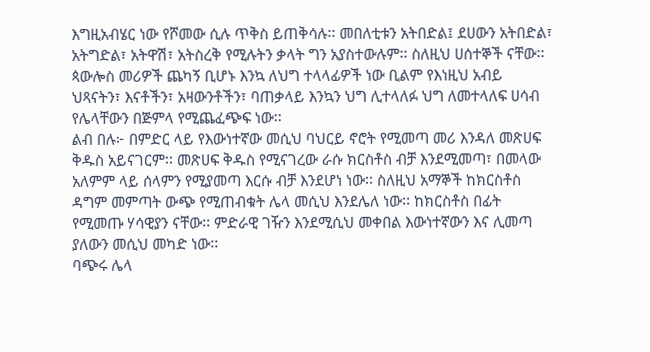እግዚአብሄር ነው የሾመው ሲሉ ጥቅስ ይጠቅሳሉ፡፡ መበለቲቱን አትበድል፤ ደሀውን አትበድል፣ አትግድል፣ አትዋሽ፣ አትስረቅ የሚሉትን ቃላት ግን አያስተውሉም፡፡ ስለዚህ ሀሰተኞች ናቸው፡፡ ጳውሎስ መሪዎች ጨካኝ ቢሆኑ እንኳ ለህግ ተላላፊዎች ነው ቢልም የእነዚህ አብይ ህጻናትን፣ እናቶችን፣ አዛውንቶችን፣ ባጠቃላይ እንኳን ህግ ሊተላለፉ ህግ ለመተላለፍ ሀሳብ የሌላቸውን በጅምላ የሚጨፈጭፍ ነው፡፡
ልብ በሉ፦ በምድር ላይ የእውነተኛው መሲህ ባህርይ ኖሮት የሚመጣ መሪ እንዳለ መጽሀፍ ቅዱስ አይናገርም፡፡ መጽሀፍ ቅዱስ የሚናገረው ራሱ ክርስቶስ ብቻ እንደሚመጣ፣ በመላው አለምም ላይ ሰላምን የሚያመጣ እርሱ ብቻ እንደሆነ ነው፡፡ ስለዚህ አማኞች ከክርስቶስ ዳግም መምጣት ውጭ የሚጠብቁት ሌላ መሲህ እንደሌለ ነው፡፡ ከክርስቶስ በፊት የሚመጡ ሃሳዊያን ናቸው፡፡ ምድራዊ ገዥን እንደሚሲህ መቀበል እውነተኛውን እና ሊመጣ ያለውን መሲህ መካድ ነው፡፡
ባጭሩ ሌላ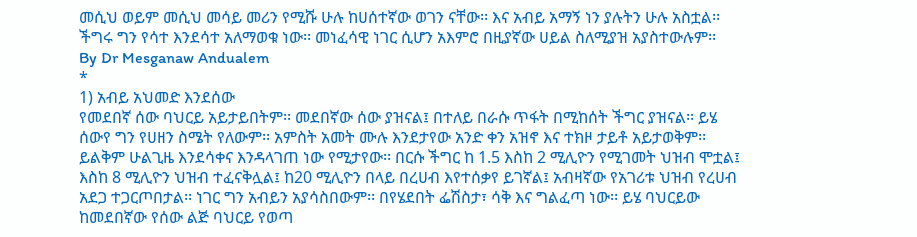መሲህ ወይም መሲህ መሳይ መሪን የሚሹ ሁሉ ከሀሰተኛው ወገን ናቸው፡፡ እና አብይ አማኝ ነን ያሉትን ሁሉ አስቷል፡፡ ችግሩ ግን የሳተ እንደሳተ አለማወቁ ነው፡፡ መነፈሳዊ ነገር ሲሆን አእምሮ በዚያኛው ሀይል ስለሚያዝ አያስተውሉም፡፡
By Dr Mesganaw Andualem
*
1) አብይ አህመድ እንደሰው
የመደበኛ ሰው ባህርይ አይታይበትም፡፡ መደበኛው ሰው ያዝናል፤ በተለይ በራሱ ጥፋት በሚከሰት ችግር ያዝናል፡፡ ይሄ ሰውየ ግን የሀዘን ስሜት የለውም፡፡ አምስት አመት ሙሉ እንደታየው አንድ ቀን አዝኖ እና ተክዞ ታይቶ አይታወቅም፡፡ ይልቅም ሁልጊዜ እንደሳቀና እንዳላገጠ ነው የሚታየው፡፡ በርሱ ችግር ከ 1.5 እስከ 2 ሚሊዮን የሚገመት ህዝብ ሞቷል፤ እስከ 8 ሚሊዮን ህዝብ ተፈናቅሏል፤ ከ20 ሚሊዮን በላይ በረሀብ እየተሰቃየ ይገኛል፤ አብዛኛው የአገሪቱ ህዝብ የረሀብ አደጋ ተጋርጦበታል፡፡ ነገር ግን አብይን አያሳስበውም፡፡ በየሄደበት ፌሽስታ፣ ሳቅ እና ግልፈጣ ነው፡፡ ይሄ ባህርይው ከመደበኛው የሰው ልጅ ባህርይ የወጣ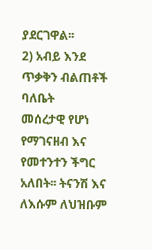ያደርገዋል፡፡
2) አብይ እንደ ጥቃቅን ብልጠቶች ባለቤት
መሰረታዊ የሆነ የማገናዘብ እና የመተንተን ችግር አለበት፡፡ ትናንሽ እና ለእሱም ለህዝቡም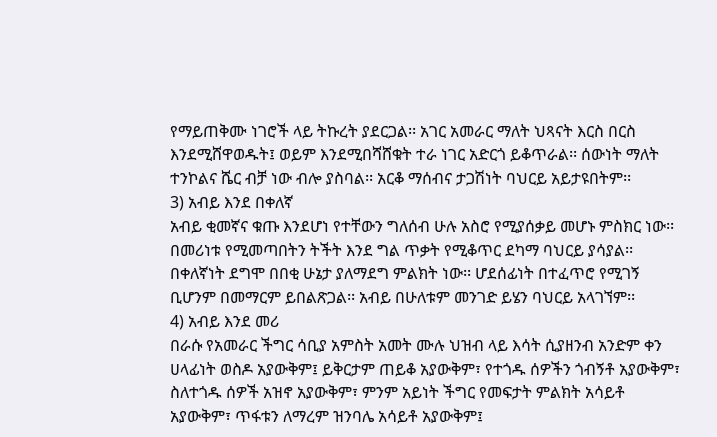የማይጠቅሙ ነገሮች ላይ ትኩረት ያደርጋል፡፡ አገር አመራር ማለት ህጻናት እርስ በርስ እንደሚሸዋወዱት፤ ወይም እንደሚበሻሸቁት ተራ ነገር አድርጎ ይቆጥራል፡፡ ሰውነት ማለት ተንኮልና ሼር ብቻ ነው ብሎ ያስባል፡፡ አርቆ ማሰብና ታጋሽነት ባህርይ አይታዩበትም፡፡
3) አብይ እንደ በቀለኛ
አብይ ቂመኛና ቁጡ እንደሆነ የተቸውን ግለሰብ ሁሉ አስሮ የሚያሰቃይ መሆኑ ምስክር ነው፡፡ በመሪነቱ የሚመጣበትን ትችት እንደ ግል ጥቃት የሚቆጥር ደካማ ባህርይ ያሳያል፡፡ በቀለኛነት ደግሞ በበቂ ሁኔታ ያለማደግ ምልክት ነው፡፡ ሆደሰፊነት በተፈጥሮ የሚገኝ ቢሆንም በመማርም ይበልጽጋል፡፡ አብይ በሁለቱም መንገድ ይሄን ባህርይ አላገኘም፡፡
4) አብይ እንደ መሪ
በራሱ የአመራር ችግር ሳቢያ አምስት አመት ሙሉ ህዝብ ላይ እሳት ሲያዘንብ አንድም ቀን ሀላፊነት ወስዶ አያውቅም፤ ይቅርታም ጠይቆ አያውቅም፣ የተጎዱ ሰዎችን ጎብኝቶ አያውቅም፣ ስለተጎዱ ሰዎች አዝኖ አያውቅም፣ ምንም አይነት ችግር የመፍታት ምልክት አሳይቶ አያውቅም፣ ጥፋቱን ለማረም ዝንባሌ አሳይቶ አያውቅም፤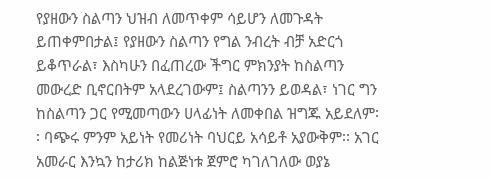የያዘውን ስልጣን ህዝብ ለመጥቀም ሳይሆን ለመጉዳት ይጠቀምበታል፤ የያዘውን ስልጣን የግል ንብረት ብቻ አድርጎ ይቆጥራል፣ እስካሁን በፈጠረው ችግር ምክንያት ከስልጣን መውረድ ቢኖርበትም አላደረገውም፤ ስልጣንን ይወዳል፣ ነገር ግን ከስልጣን ጋር የሚመጣውን ሀላፊነት ለመቀበል ዝግጁ አይደለም፡፡ ባጭሩ ምንም አይነት የመሪነት ባህርይ አሳይቶ አያውቅም፡፡ አገር አመራር እንኳን ከታሪክ ከልጅነቱ ጀምሮ ካገለገለው ወያኔ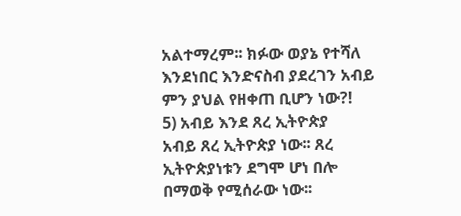አልተማረም፡፡ ክፉው ወያኔ የተሻለ እንደነበር እንድናስብ ያደረገን አብይ ምን ያህል የዘቀጠ ቢሆን ነው?!
5) አብይ እንደ ጸረ ኢትዮጵያ
አብይ ጸረ ኢትዮጵያ ነው፡፡ ጸረ ኢትዮጵያነቱን ደግሞ ሆነ በሎ በማወቅ የሚሰራው ነው፡፡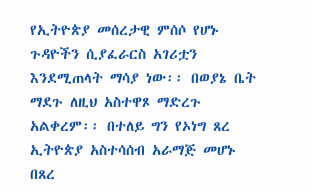የኢትዮጵያ መሰረታዊ ምሰሶ የሆኑ ጉዳዮችን ሲያፈራርስ አገሪቷን እንደሚጠላት ማሳያ ነው፡፡ በወያኔ ቤት ማደጉ ለዚህ አስተዋጾ ማድረጉ አልቀረም፡፡ በተለይ ግን የኦነግ ጸረ ኢትዮጵያ አስተሳሰብ አራማጅ መሆኑ በጸረ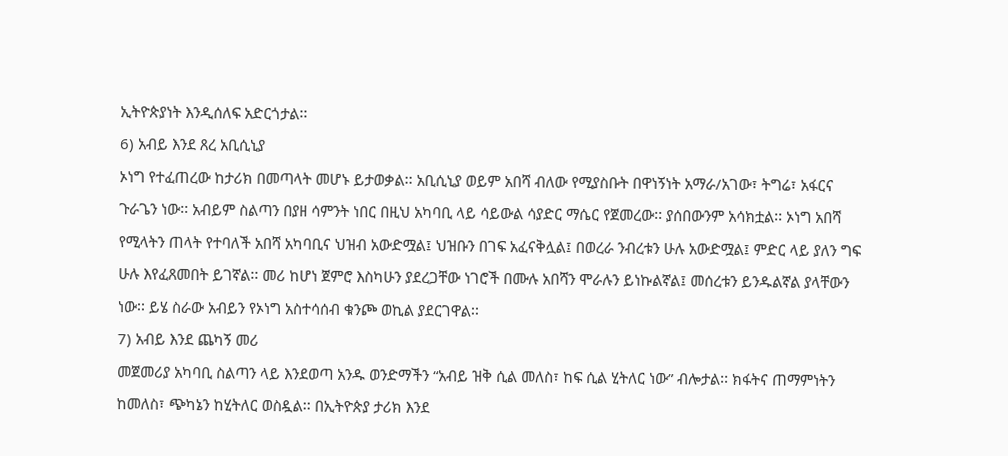ኢትዮጵያነት እንዲሰለፍ አድርጎታል፡፡
6) አብይ እንደ ጸረ አቢሲኒያ
ኦነግ የተፈጠረው ከታሪክ በመጣላት መሆኑ ይታወቃል፡፡ አቢሲኒያ ወይም አበሻ ብለው የሚያስቡት በዋነኝነት አማራ/አገው፣ ትግሬ፣ አፋርና ጉራጌን ነው፡፡ አብይም ስልጣን በያዘ ሳምንት ነበር በዚህ አካባቢ ላይ ሳይውል ሳያድር ማሴር የጀመረው፡፡ ያሰበውንም አሳክቷል፡፡ ኦነግ አበሻ የሚላትን ጠላት የተባለች አበሻ አካባቢና ህዝብ አውድሟል፤ ህዝቡን በገፍ አፈናቅሏል፤ በወረራ ንብረቱን ሁሉ አውድሟል፤ ምድር ላይ ያለን ግፍ ሁሉ እየፈጸመበት ይገኛል፡፡ መሪ ከሆነ ጀምሮ እስካሁን ያደረጋቸው ነገሮች በሙሉ አበሻን ሞራሉን ይነኩልኛል፤ መሰረቱን ይንዱልኛል ያላቸውን ነው፡፡ ይሄ ስራው አብይን የኦነግ አስተሳሰብ ቁንጮ ወኪል ያደርገዋል፡፡
7) አብይ እንደ ጨካኝ መሪ
መጀመሪያ አካባቢ ስልጣን ላይ እንደወጣ አንዱ ወንድማችን “አብይ ዝቅ ሲል መለስ፣ ከፍ ሲል ሂትለር ነው” ብሎታል፡፡ ክፋትና ጠማምነትን ከመለስ፣ ጭካኔን ከሂትለር ወስዷል፡፡ በኢትዮጵያ ታሪክ እንደ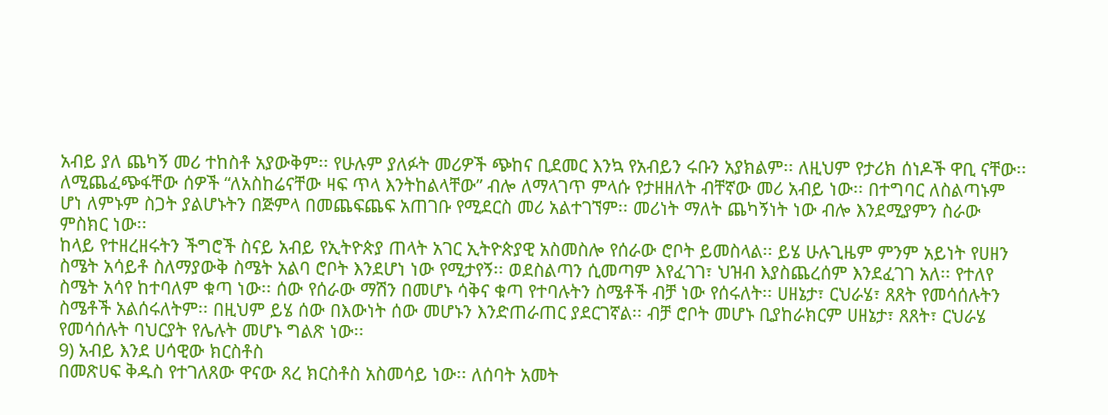አብይ ያለ ጨካኝ መሪ ተከስቶ አያውቅም፡፡ የሁሉም ያለፉት መሪዎች ጭከና ቢደመር እንኳ የአብይን ሩቡን አያክልም፡፡ ለዚህም የታሪክ ሰነዶች ዋቢ ናቸው፡፡ ለሚጨፈጭፋቸው ሰዎች “ለአስከሬናቸው ዛፍ ጥላ እንትከልላቸው” ብሎ ለማላገጥ ምላሱ የታዘዘለት ብቸኛው መሪ አብይ ነው፡፡ በተግባር ለስልጣኑም ሆነ ለምኑም ስጋት ያልሆኑትን በጅምላ በመጨፍጨፍ አጠገቡ የሚደርስ መሪ አልተገኘም፡፡ መሪነት ማለት ጨካኝነት ነው ብሎ እንደሚያምን ስራው ምስክር ነው፡፡
ከላይ የተዘረዘሩትን ችግሮች ስናይ አብይ የኢትዮጵያ ጠላት አገር ኢትዮጵያዊ አስመስሎ የሰራው ሮቦት ይመስላል፡፡ ይሄ ሁሉጊዜም ምንም አይነት የሀዘን ስሜት አሳይቶ ስለማያውቅ ስሜት አልባ ሮቦት እንደሆነ ነው የሚታየኝ፡፡ ወደስልጣን ሲመጣም እየፈገገ፣ ህዝብ እያስጨረሰም እንደፈገገ አለ፡፡ የተለየ ስሜት አሳየ ከተባለም ቁጣ ነው፡፡ ሰው የሰራው ማሽን በመሆኑ ሳቅና ቁጣ የተባሉትን ስሜቶች ብቻ ነው የሰሩለት፡፡ ሀዘኔታ፣ ርህራሄ፣ ጸጸት የመሳሰሉትን ስሜቶች አልሰሩለትም፡፡ በዚህም ይሄ ሰው በእውነት ሰው መሆኑን እንድጠራጠር ያደርገኛል፡፡ ብቻ ሮቦት መሆኑ ቢያከራክርም ሀዘኔታ፣ ጸጸት፣ ርህራሄ የመሳሰሉት ባህርያት የሌሉት መሆኑ ግልጽ ነው፡፡
9) አብይ እንደ ሀሳዊው ክርስቶስ
በመጽሀፍ ቅዱስ የተገለጸው ዋናው ጸረ ክርስቶስ አስመሳይ ነው፡፡ ለሰባት አመት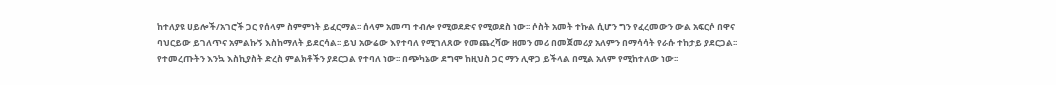ከተለያዩ ሀይሎች/አገሮች ጋር የሰላም ስምምነት ይፈርማል፡፡ ሰላም አመጣ ተብሎ የሚወደድና የሚወደስ ነው፡፡ ሶስት አመት ተኩል ሲሆን ግን የፈረመውን ውል አፍርሶ በዋና ባህርይው ይገለጥና አምልኩኝ እስከማለት ይደርሳል፡፡ ይህ አውሬው እየተባለ የሚገለጸው የመጨረሻው ዘመን መሪ በመጀመሪያ አለምን በማሳሳት የራሱ ተከታይ ያደርጋል፡፡ የተመረጡትን እንኳ እስኪያስት ድረስ ምልክቶችን ያደርጋል የተባለ ነው፡፡ በጭካኔው ደግሞ ከዚህስ ጋር ማን ሊዋጋ ይችላል በሚል አለም የሚከተለው ነው፡፡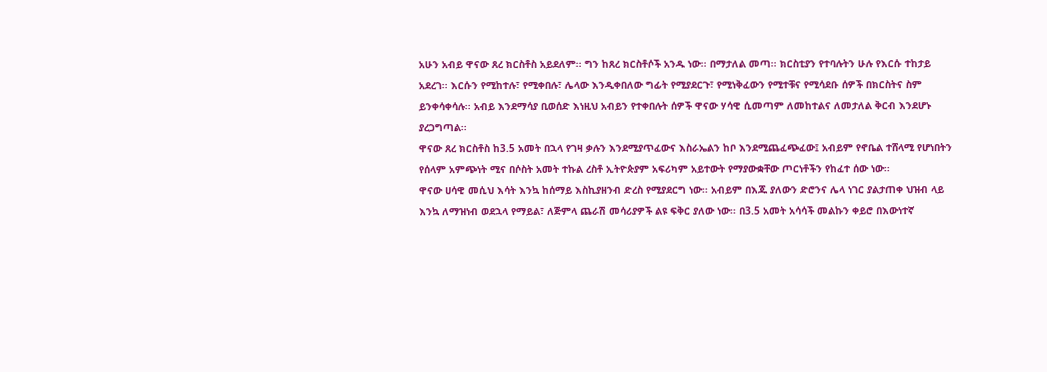አሁን አብይ ዋናው ጸረ ክርስቶስ አይደለም፡፡ ግን ከጸረ ክርስቶሶች አንዱ ነው፡፡ በማታለል መጣ፡፡ ክርስቲያን የተባሉትን ሁሉ የእርሱ ተከታይ አደረገ፡፡ እርሱን የሚከተሉ፣ የሚቀበሉ፣ ሌላው እንዲቀበለው ግፊት የሚያደርጉ፣ የሚነቅፈውን የሚተቹና የሚሳደቡ ሰዎች በክርስትና ስም ይንቀሳቀሳሉ፡፡ አብይ እንደማሳያ ቢወሰድ እነዚህ አብይን የተቀበሉት ሰዎች ዋናው ሃሳዊ ሲመጣም ለመከተልና ለመታለል ቅርብ እንደሆኑ ያረጋግጣል፡፡
ዋናው ጸረ ክርስቶስ ከ3.5 አመት በኋላ የገዛ ቃሉን እንደሚያጥፈውና እስራኤልን ከቦ እንደሚጨፈጭፈው፤ አብይም የኖቤል ተሸላሚ የሆነበትን የሰላም አምጭነት ሚና በሶስት አመት ተኩል ረስቶ ኢትዮጵያም አፍሪካም አይተውት የማያውቋቸው ጦርነቶችን የከፈተ ሰው ነው፡፡
ዋናው ሀሳዊ መሲህ እሳት እንኳ ከሰማይ እስኪያዘንብ ድረስ የሚያደርግ ነው፡፡ አብይም በእጁ ያለውን ድሮንና ሌላ ነገር ያልታጠቀ ህዝብ ላይ እንኳ ለማዝነብ ወደኋላ የማይል፣ ለጅምላ ጨራሽ መሳሪያዎች ልዩ ፍቅር ያለው ነው፡፡ በ3.5 አመት አሳሳች መልኩን ቀይሮ በእውነተኛ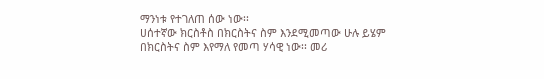ማንነቱ የተገለጠ ሰው ነው፡፡
ሀሰተኛው ክርስቶስ በክርስትና ስም እንደሚመጣው ሁሉ ይሄም በክርስትና ስም እየማለ የመጣ ሃሳዊ ነው፡፡ መሪ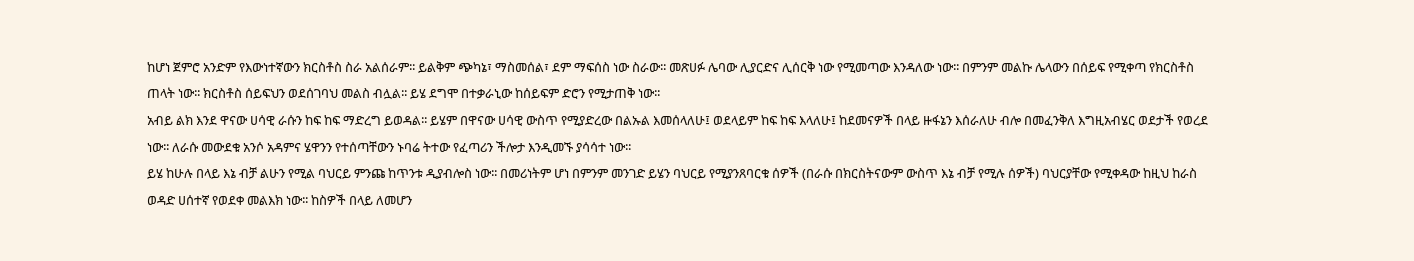ከሆነ ጀምሮ አንድም የእውነተኛውን ክርስቶስ ስራ አልሰራም፡፡ ይልቅም ጭካኔ፣ ማስመሰል፣ ደም ማፍሰስ ነው ስራው፡፡ መጽሀፉ ሌባው ሊያርድና ሊሰርቅ ነው የሚመጣው እንዳለው ነው፡፡ በምንም መልኩ ሌላውን በሰይፍ የሚቀጣ የክርስቶስ ጠላት ነው፡፡ ክርስቶስ ሰይፍህን ወደሰገባህ መልስ ብሏል፡፡ ይሄ ደግሞ በተቃራኒው ከሰይፍም ድሮን የሚታጠቅ ነው፡፡
አብይ ልክ እንደ ዋናው ሀሳዊ ራሱን ከፍ ከፍ ማድረግ ይወዳል፡፡ ይሄም በዋናው ሀሳዊ ውስጥ የሚያድረው በልኡል እመሰላለሁ፤ ወደላይም ከፍ ከፍ እላለሁ፤ ከደመናዎች በላይ ዙፋኔን እሰራለሁ ብሎ በመፈንቅለ እግዚአብሄር ወደታች የወረደ ነው፡፡ ለራሱ መውደቁ አንሶ አዳምና ሄዋንን የተሰጣቸውን ኑባሬ ትተው የፈጣሪን ችሎታ እንዲመኙ ያሳሳተ ነው፡፡
ይሄ ከሁሉ በላይ እኔ ብቻ ልሁን የሚል ባህርይ ምንጩ ከጥንቱ ዲያብሎስ ነው፡፡ በመሪነትም ሆነ በምንም መንገድ ይሄን ባህርይ የሚያንጸባርቁ ሰዎች (በራሱ በክርስትናውም ውስጥ እኔ ብቻ የሚሉ ሰዎች) ባህርያቸው የሚቀዳው ከዚህ ከራስ ወዳድ ሀሰተኛ የወደቀ መልእክ ነው፡፡ ከስዎች በላይ ለመሆን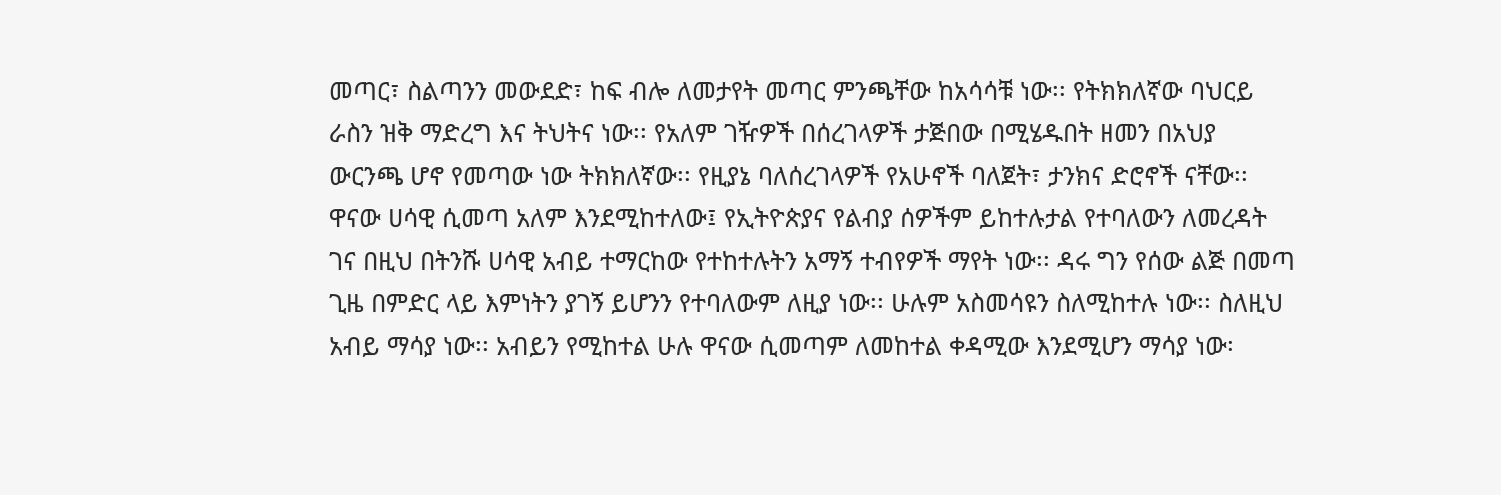መጣር፣ ስልጣንን መውደድ፣ ከፍ ብሎ ለመታየት መጣር ምንጫቸው ከአሳሳቹ ነው፡፡ የትክክለኛው ባህርይ ራስን ዝቅ ማድረግ እና ትህትና ነው፡፡ የአለም ገዥዎች በሰረገላዎች ታጅበው በሚሄዱበት ዘመን በአህያ ውርንጫ ሆኖ የመጣው ነው ትክክለኛው፡፡ የዚያኔ ባለሰረገላዎች የአሁኖች ባለጀት፣ ታንክና ድሮኖች ናቸው፡፡
ዋናው ሀሳዊ ሲመጣ አለም እንደሚከተለው፤ የኢትዮጵያና የልብያ ሰዎችም ይከተሉታል የተባለውን ለመረዳት ገና በዚህ በትንሹ ሀሳዊ አብይ ተማርከው የተከተሉትን አማኝ ተብየዎች ማየት ነው፡፡ ዳሩ ግን የሰው ልጅ በመጣ ጊዜ በምድር ላይ እምነትን ያገኝ ይሆንን የተባለውም ለዚያ ነው፡፡ ሁሉም አስመሳዩን ስለሚከተሉ ነው፡፡ ስለዚህ አብይ ማሳያ ነው፡፡ አብይን የሚከተል ሁሉ ዋናው ሲመጣም ለመከተል ቀዳሚው እንደሚሆን ማሳያ ነው፡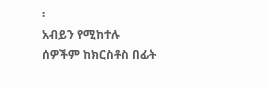፡
አብይን የሚከተሉ ሰዎችም ከክርስቶስ በፊት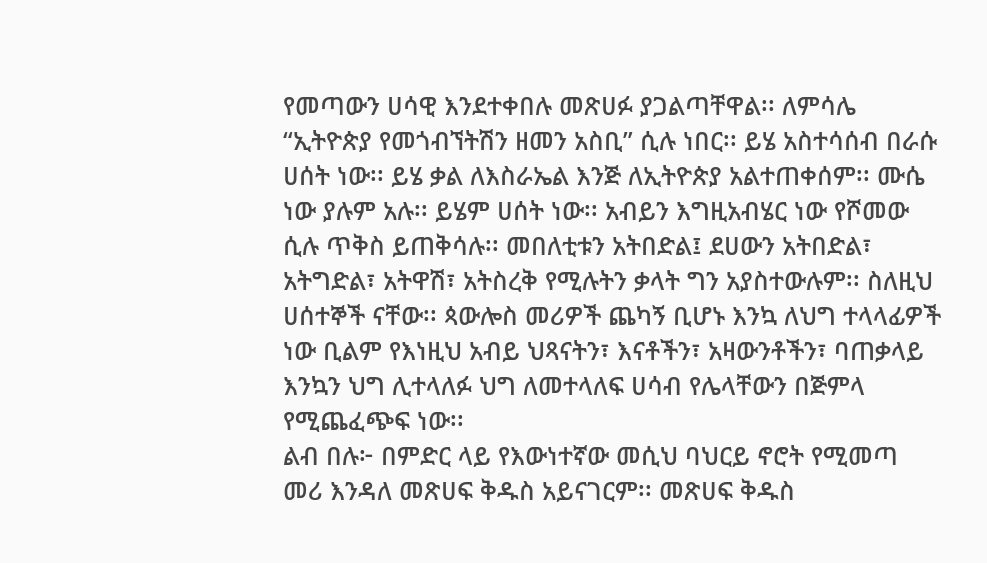የመጣውን ሀሳዊ እንደተቀበሉ መጽሀፉ ያጋልጣቸዋል፡፡ ለምሳሌ “ኢትዮጵያ የመጎብኘትሽን ዘመን አስቢ” ሲሉ ነበር፡፡ ይሄ አስተሳሰብ በራሱ ሀሰት ነው፡፡ ይሄ ቃል ለእስራኤል እንጅ ለኢትዮጵያ አልተጠቀሰም፡፡ ሙሴ ነው ያሉም አሉ፡፡ ይሄም ሀሰት ነው፡፡ አብይን እግዚአብሄር ነው የሾመው ሲሉ ጥቅስ ይጠቅሳሉ፡፡ መበለቲቱን አትበድል፤ ደሀውን አትበድል፣ አትግድል፣ አትዋሽ፣ አትስረቅ የሚሉትን ቃላት ግን አያስተውሉም፡፡ ስለዚህ ሀሰተኞች ናቸው፡፡ ጳውሎስ መሪዎች ጨካኝ ቢሆኑ እንኳ ለህግ ተላላፊዎች ነው ቢልም የእነዚህ አብይ ህጻናትን፣ እናቶችን፣ አዛውንቶችን፣ ባጠቃላይ እንኳን ህግ ሊተላለፉ ህግ ለመተላለፍ ሀሳብ የሌላቸውን በጅምላ የሚጨፈጭፍ ነው፡፡
ልብ በሉ፦ በምድር ላይ የእውነተኛው መሲህ ባህርይ ኖሮት የሚመጣ መሪ እንዳለ መጽሀፍ ቅዱስ አይናገርም፡፡ መጽሀፍ ቅዱስ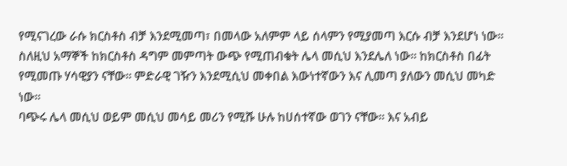የሚናገረው ራሱ ክርስቶስ ብቻ እንደሚመጣ፣ በመላው አለምም ላይ ሰላምን የሚያመጣ እርሱ ብቻ እንደሆነ ነው፡፡ ስለዚህ አማኞች ከክርስቶስ ዳግም መምጣት ውጭ የሚጠብቁት ሌላ መሲህ እንደሌለ ነው፡፡ ከክርስቶስ በፊት የሚመጡ ሃሳዊያን ናቸው፡፡ ምድራዊ ገዥን እንደሚሲህ መቀበል እውነተኛውን እና ሊመጣ ያለውን መሲህ መካድ ነው፡፡
ባጭሩ ሌላ መሲህ ወይም መሲህ መሳይ መሪን የሚሹ ሁሉ ከሀሰተኛው ወገን ናቸው፡፡ እና አብይ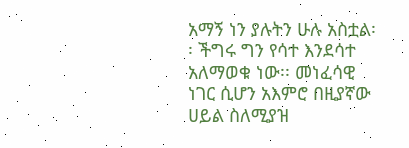አማኝ ነን ያሉትን ሁሉ አስቷል፡፡ ችግሩ ግን የሳተ እንደሳተ አለማወቁ ነው፡፡ መነፈሳዊ ነገር ሲሆን አእምሮ በዚያኛው ሀይል ስለሚያዝ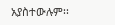አያስተውሉም፡፡